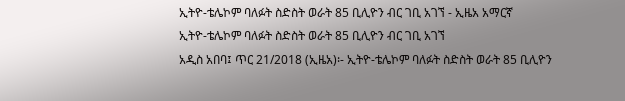ኢትዮ-ቴሌኮም ባለፉት ስድስት ወራት 85 ቢሊዮን ብር ገቢ አገኘ - ኢዜአ አማርኛ
ኢትዮ-ቴሌኮም ባለፉት ስድስት ወራት 85 ቢሊዮን ብር ገቢ አገኘ
አዲስ አበባ፤ ጥር 21/2018 (ኢዜአ)፡- ኢትዮ-ቴሌኮም ባለፉት ስድስት ወራት 85 ቢሊዮን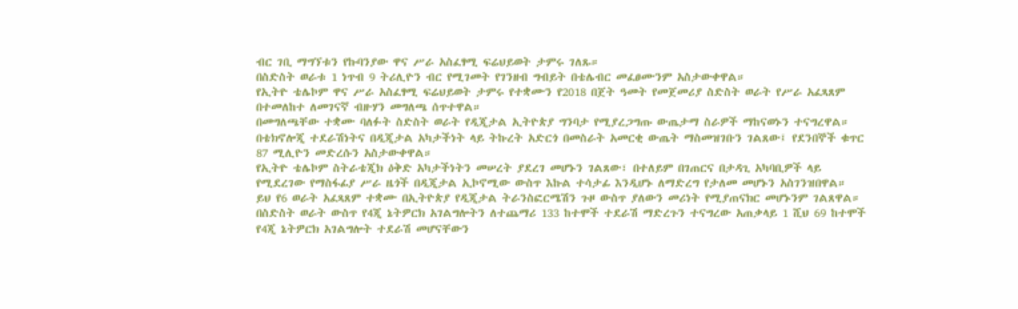ብር ገቢ ማግኘቱን የኩባንያው ዋና ሥራ አስፈፃሚ ፍሬህይወት ታምሩ ገለጹ።
በስድስት ወራቱ 1 ነጥብ 9 ትሪሊዮን ብር የሚገመት የገንዘብ ግብይት በቴሌብር መፈፀሙንም አስታውቀዋል።
የኢትዮ ቴሌኮም ዋና ሥራ አስፈፃሚ ፍሬህይወት ታምሩ የተቋሙን የ2018 በጀት ዓመት የመጀመሪያ ስድስት ወራት የሥራ አፈጻጸም በተመለከተ ለመገናኛ ብዙሃን መግለጫ ሰጥተዋል።
በመግለጫቸው ተቋሙ ባለፉት ስድስት ወራት የዲጂታል ኢትዮጵያ ግንባታ የሚያረጋግጡ ውጤታማ ስራዎች ማከናወኑን ተናግረዋል።
በቴክኖሎጂ ተደራሽነትና በዲጂታል አካታችነት ላይ ትኩረት አድርጎ በመስራት አመርቂ ውጤት ማስመዝገቡን ገልጸው፤ የደንበኞች ቁጥር 87 ሚሊዮን መድረሱን አስታውቀዋል።
የኢትዮ ቴሌኮም ስትራቴጂክ ዕቅድ አካታችነትን መሠረት ያደረገ መሆኑን ገልጸው፣ በተለይም በገጠርና በታዳጊ አካባቢዎች ላይ የሚደረገው የማስፋፊያ ሥራ ዜጎች በዲጂታል ኢኮኖሚው ውስጥ እኩል ተሳታፊ እንዲሆኑ ለማድረግ የታለመ መሆኑን አስገንዝበዋል።
ይህ የ6 ወራት አፈጻጸም ተቋሙ በኢትዮጵያ የዲጂታል ትራንስፎርሜሽን ጉዞ ውስጥ ያለውን መሪነት የሚያጠናክር መሆኑንም ገልጸዋል።
በስድስት ወራት ውስጥ የ4ጂ ኔትዎርክ አገልግሎትን ለተጨማሪ 133 ከተሞች ተደራሽ ማድረጉን ተናግረው አጠቃላይ 1 ሺህ 69 ከተሞች የ4ጂ ኔትዎርክ አገልግሎት ተደራሽ መሆናቸውን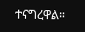ተናግረዋል።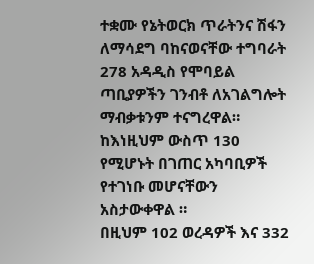ተቋሙ የኔትወርክ ጥራትንና ሽፋን ለማሳደግ ባከናወናቸው ተግባራት 278 አዳዲስ የሞባይል ጣቢያዎችን ገንብቶ ለአገልግሎት ማብቃቱንም ተናግረዋል።
ከእነዚህም ውስጥ 130 የሚሆኑት በገጠር አካባቢዎች የተገነቡ መሆናቸውን አስታውቀዋል ።
በዚህም 102 ወረዳዎች እና 332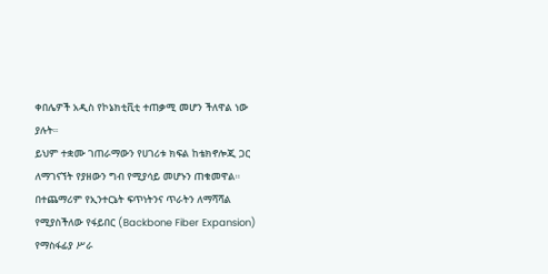ቀበሌዎች አዲስ የኮኔክቲቪቲ ተጠቃሚ መሆን ችለዋል ነው ያሉት።
ይህም ተቋሙ ገጠራማውን የሀገሪቱ ክፍል ከቴክኖሎጂ ጋር ለማገናኘት የያዘውን ግብ የሚያሳይ መሆኑን ጠቁመዋል።
በተጨማሪም የኢንተርኔት ፍጥነትንና ጥራትን ለማሻሻል የሚያስችለው የፋይበር (Backbone Fiber Expansion) የማስፋፊያ ሥራ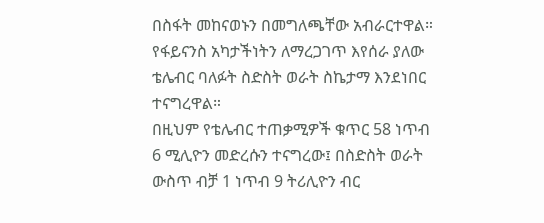በስፋት መከናወኑን በመግለጫቸው አብራርተዋል።
የፋይናንስ አካታችነትን ለማረጋገጥ እየሰራ ያለው ቴሌብር ባለፉት ስድስት ወራት ስኬታማ እንደነበር ተናግረዋል።
በዚህም የቴሌብር ተጠቃሚዎች ቁጥር 58 ነጥብ 6 ሚሊዮን መድረሱን ተናግረው፤ በስድስት ወራት ውስጥ ብቻ 1 ነጥብ 9 ትሪሊዮን ብር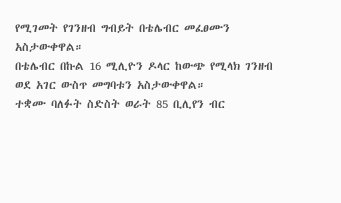የሚገመት የገንዘብ ግብይት በቴሌብር መፈፀሙን አስታውቀዋል።
በቴሌብር በኩል 16 ሚሊዮን ዶላር ከውጭ የሚላክ ገንዘብ ወደ አገር ውስጥ መግባቱን አስታውቀዋል።
ተቋሙ ባለፉት ስድስት ወራት 85 ቢሊየን ብር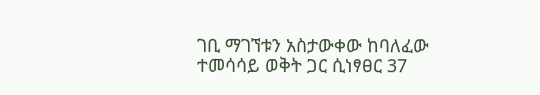ገቢ ማገኘቱን አስታውቀው ከባለፈው ተመሳሳይ ወቅት ጋር ሲነፃፀር 37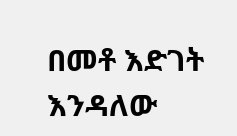በመቶ እድገት እንዳለው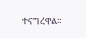ተናግረዋል።